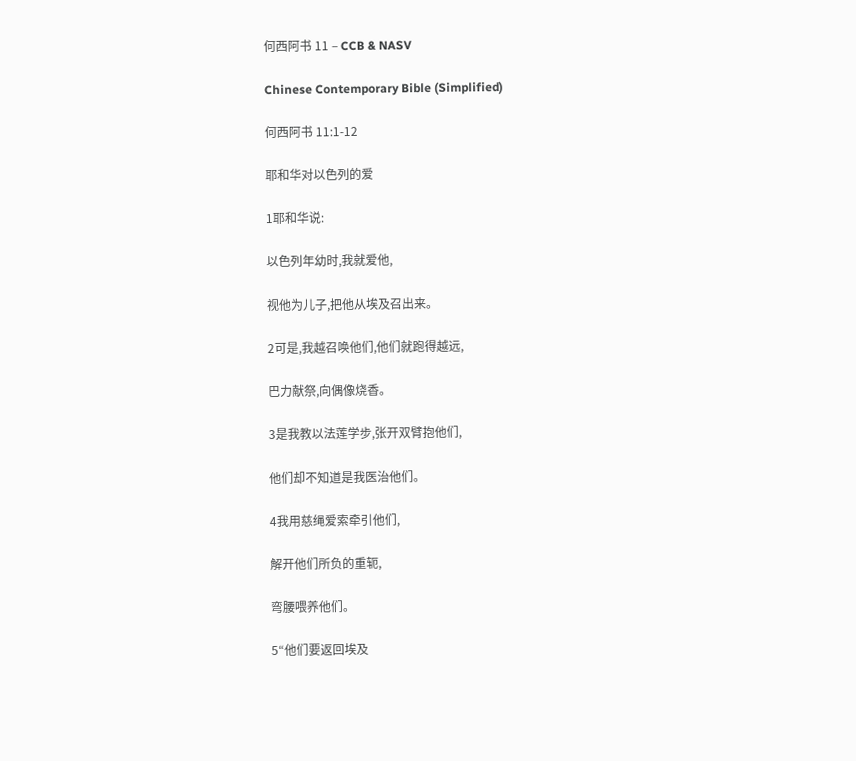何西阿书 11 – CCB & NASV

Chinese Contemporary Bible (Simplified)

何西阿书 11:1-12

耶和华对以色列的爱

1耶和华说:

以色列年幼时,我就爱他,

视他为儿子,把他从埃及召出来。

2可是,我越召唤他们,他们就跑得越远,

巴力献祭,向偶像烧香。

3是我教以法莲学步,张开双臂抱他们,

他们却不知道是我医治他们。

4我用慈绳爱索牵引他们,

解开他们所负的重轭,

弯腰喂养他们。

5“他们要返回埃及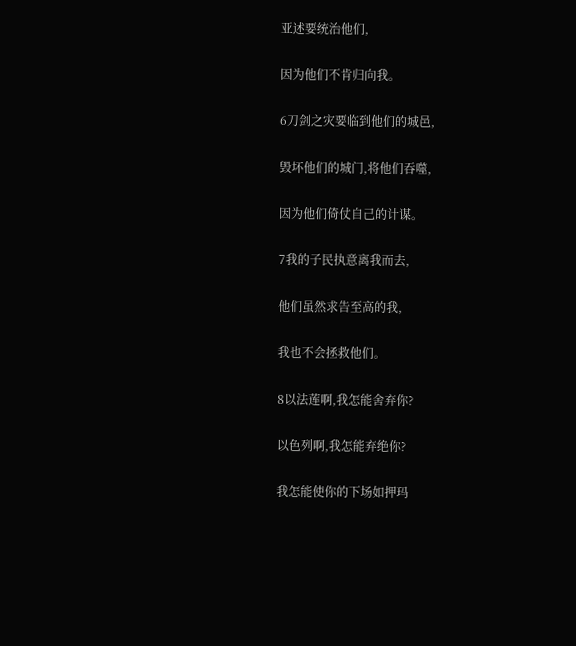亚述要统治他们,

因为他们不肯归向我。

6刀剑之灾要临到他们的城邑,

毁坏他们的城门,将他们吞噬,

因为他们倚仗自己的计谋。

7我的子民执意离我而去,

他们虽然求告至高的我,

我也不会拯救他们。

8以法莲啊,我怎能舍弃你?

以色列啊,我怎能弃绝你?

我怎能使你的下场如押玛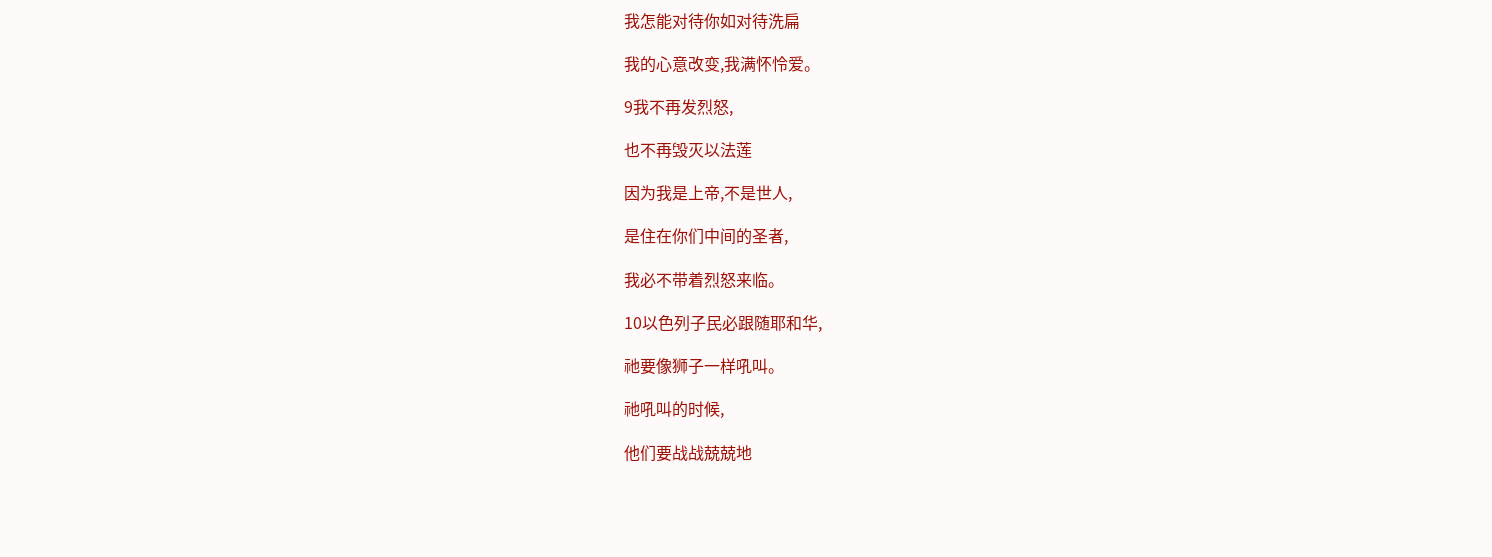我怎能对待你如对待洗扁

我的心意改变,我满怀怜爱。

9我不再发烈怒,

也不再毁灭以法莲

因为我是上帝,不是世人,

是住在你们中间的圣者,

我必不带着烈怒来临。

10以色列子民必跟随耶和华,

祂要像狮子一样吼叫。

祂吼叫的时候,

他们要战战兢兢地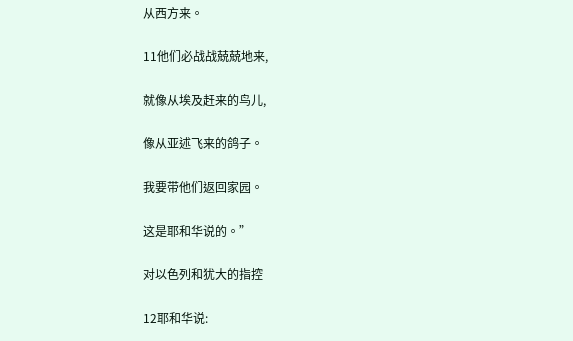从西方来。

11他们必战战兢兢地来,

就像从埃及赶来的鸟儿,

像从亚述飞来的鸽子。

我要带他们返回家园。

这是耶和华说的。”

对以色列和犹大的指控

12耶和华说: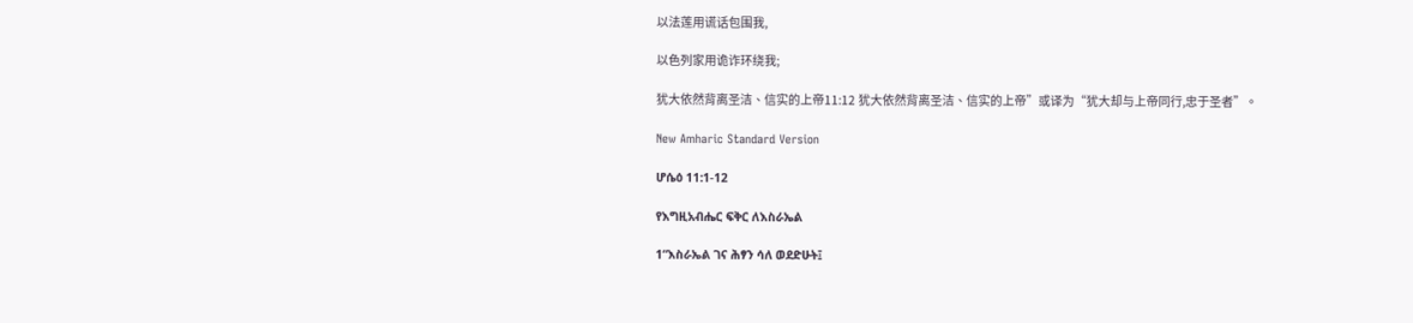以法莲用谎话包围我,

以色列家用诡诈环绕我;

犹大依然背离圣洁、信实的上帝11:12 犹大依然背离圣洁、信实的上帝”或译为“犹大却与上帝同行,忠于圣者”。

New Amharic Standard Version

ሆሴዕ 11:1-12

የእግዚአብሔር ፍቅር ለእስራኤል

1“እስራኤል ገና ሕፃን ሳለ ወደድሁት፤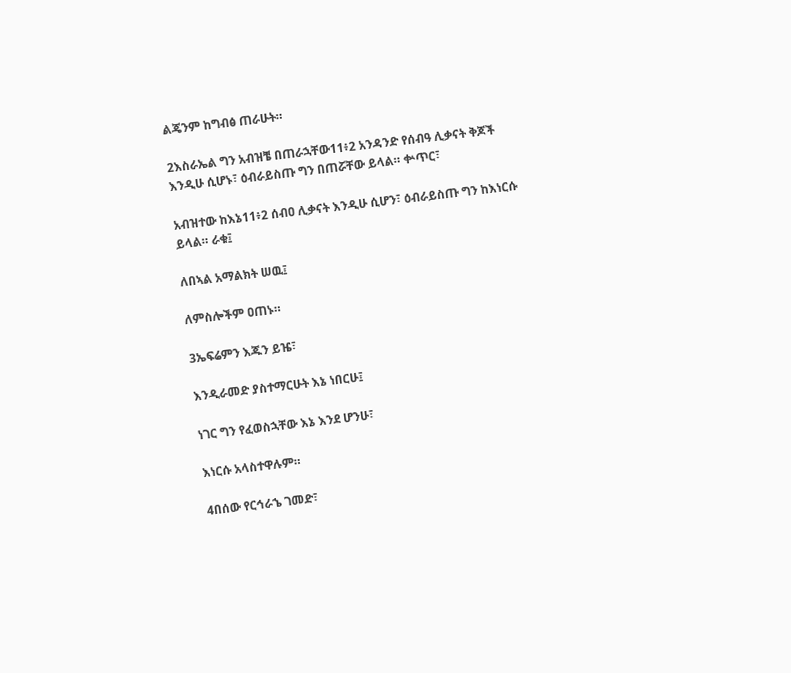ልጄንም ከግብፅ ጠራሁት።

2እስራኤል ግን አብዝቼ በጠራኋቸው11፥2 አንዳንድ የሰብዓ ሊቃናት ቅጆች እንዲሁ ሲሆኑ፣ ዕብራይስጡ ግን በጠሯቸው ይላል። ቍጥር፣

አብዝተው ከእኔ11፥2 ሰብዐ ሊቃናት እንዲሁ ሲሆን፣ ዕብራይስጡ ግን ከእነርሱ ይላል። ራቁ፤

ለበኣል አማልክት ሠዉ፤

ለምስሎችም ዐጠኑ።

3ኤፍሬምን እጁን ይዤ፣

እንዲራመድ ያስተማርሁት እኔ ነበርሁ፤

ነገር ግን የፈወስኋቸው እኔ እንደ ሆንሁ፣

እነርሱ አላስተዋሉም።

4በሰው የርኅራኄ ገመድ፣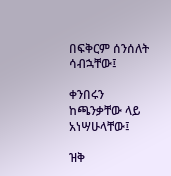በፍቅርም ሰንሰለት ሳብኋቸው፤

ቀንበሩን ከጫንቃቸው ላይ አነሣሁላቸው፤

ዝቅ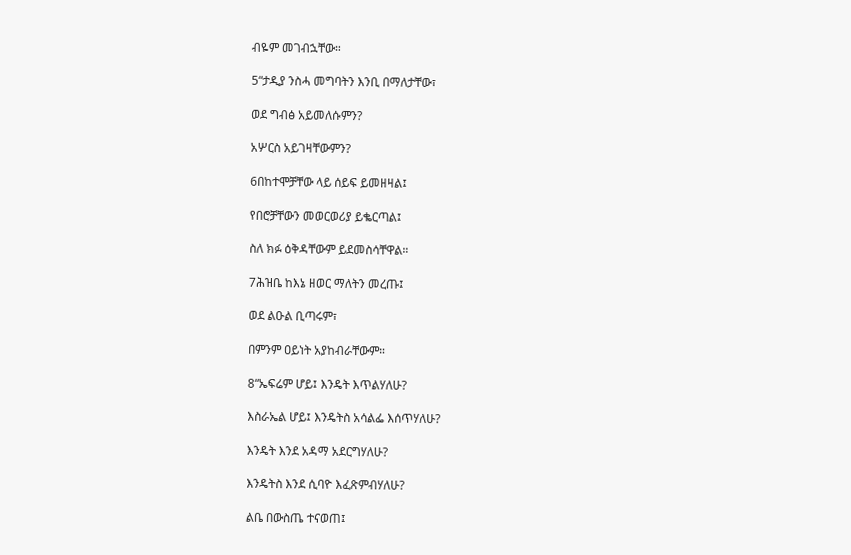ብዬም መገብኋቸው።

5“ታዲያ ንስሓ መግባትን እንቢ በማለታቸው፣

ወደ ግብፅ አይመለሱምን?

አሦርስ አይገዛቸውምን?

6በከተሞቻቸው ላይ ሰይፍ ይመዘዛል፤

የበሮቻቸውን መወርወሪያ ይቈርጣል፤

ስለ ክፉ ዕቅዳቸውም ይደመስሳቸዋል።

7ሕዝቤ ከእኔ ዘወር ማለትን መረጡ፤

ወደ ልዑል ቢጣሩም፣

በምንም ዐይነት አያከብራቸውም።

8“ኤፍሬም ሆይ፤ እንዴት እጥልሃለሁ?

እስራኤል ሆይ፤ እንዴትስ አሳልፌ እሰጥሃለሁ?

እንዴት እንደ አዳማ አደርግሃለሁ?

እንዴትስ እንደ ሲባዮ እፈጽምብሃለሁ?

ልቤ በውስጤ ተናወጠ፤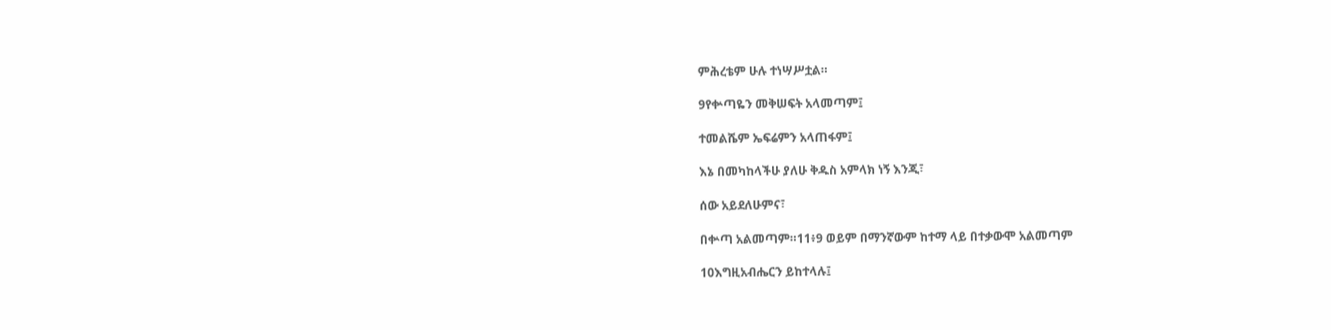ምሕረቴም ሁሉ ተነሣሥቷል።

9የቍጣዬን መቅሠፍት አላመጣም፤

ተመልሼም ኤፍሬምን አላጠፋም፤

እኔ በመካከላችሁ ያለሁ ቅዱስ አምላክ ነኝ እንጂ፣

ሰው አይደለሁምና፣

በቍጣ አልመጣም።11፥9 ወይም በማንኛውም ከተማ ላይ በተቃውሞ አልመጣም

10እግዚአብሔርን ይከተላሉ፤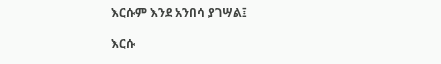እርሱም እንደ አንበሳ ያገሣል፤

እርሱ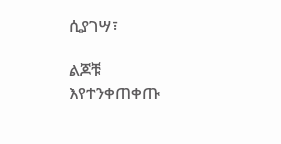ሲያገሣ፣

ልጆቹ እየተንቀጠቀጡ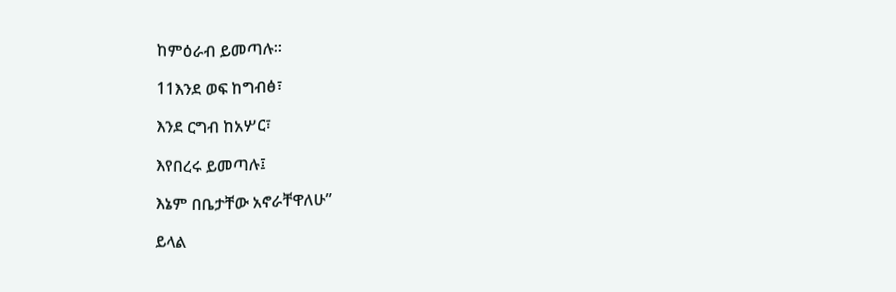ከምዕራብ ይመጣሉ።

11እንደ ወፍ ከግብፅ፣

እንደ ርግብ ከአሦር፣

እየበረሩ ይመጣሉ፤

እኔም በቤታቸው አኖራቸዋለሁ”

ይላል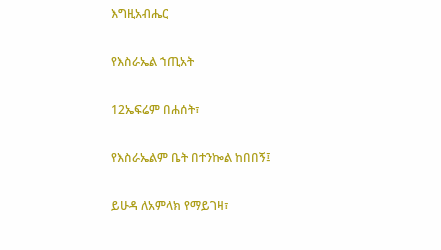እግዚአብሔር

የእስራኤል ኀጢአት

12ኤፍሬም በሐሰት፣

የእስራኤልም ቤት በተንኰል ከበበኝ፤

ይሁዳ ለአምላክ የማይገዛ፣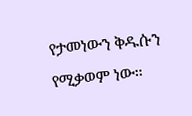የታመነውን ቅዱሱን የሚቃወም ነው።